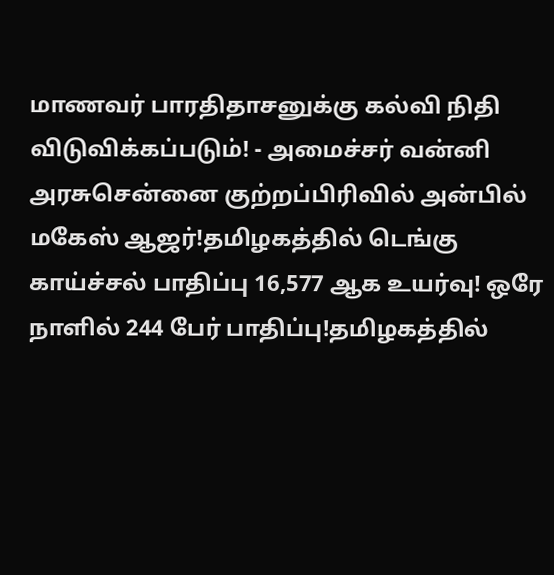மாணவர் பாரதிதாசனுக்கு கல்வி நிதி விடுவிக்கப்படும்! - அமைச்சர் வன்னி அரசுசென்னை குற்றப்பிரிவில் அன்பில் மகேஸ் ஆஜர்!தமிழகத்தில் டெங்கு காய்ச்சல் பாதிப்பு 16,577 ஆக உயர்வு! ஒரே நாளில் 244 பேர் பாதிப்பு!தமிழகத்தில்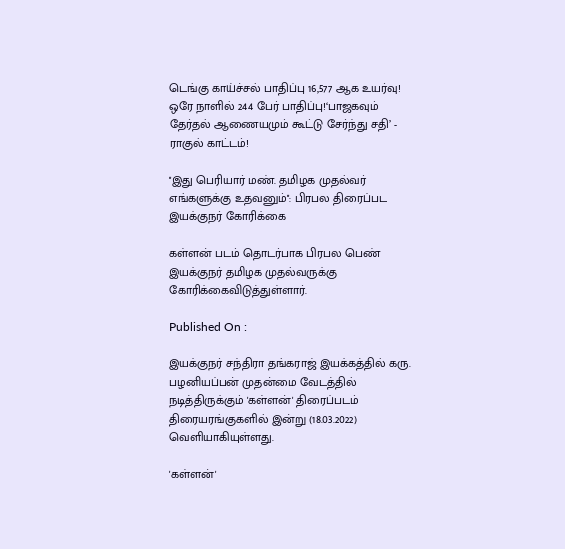டெங்கு காய்ச்சல் பாதிப்பு 16,577 ஆக உயர்வு! ஒரே நாளில் 244 பேர் பாதிப்பு!‘பாஜகவும் தேர்தல் ஆணையமும் கூட்டு சேர்ந்து சதி’ - ராகுல் காட்டம்!

''இது பெரியார் மண். தமிழக முதல்வர் எங்களுக்கு உதவனும்'': பிரபல திரைப்பட இயக்குநர் கோரிக்கை

கள்ளன் படம் தொடர்பாக பிரபல பெண் இயக்குநர் தமிழக முதல்வருக்கு கோரிக்கைவிடுத்துள்ளார்.

Published On :

இயக்குநர் சந்திரா தங்கராஜ் இயக்கத்தில் கரு. பழனியப்பன் முதன்மை வேடத்தில் நடித்திருக்கும் 'கள்ளன்' திரைப்படம் திரையரங்குகளில் இன்று (18.03.2022) வெளியாகியுள்ளது.

'கள்ளன்'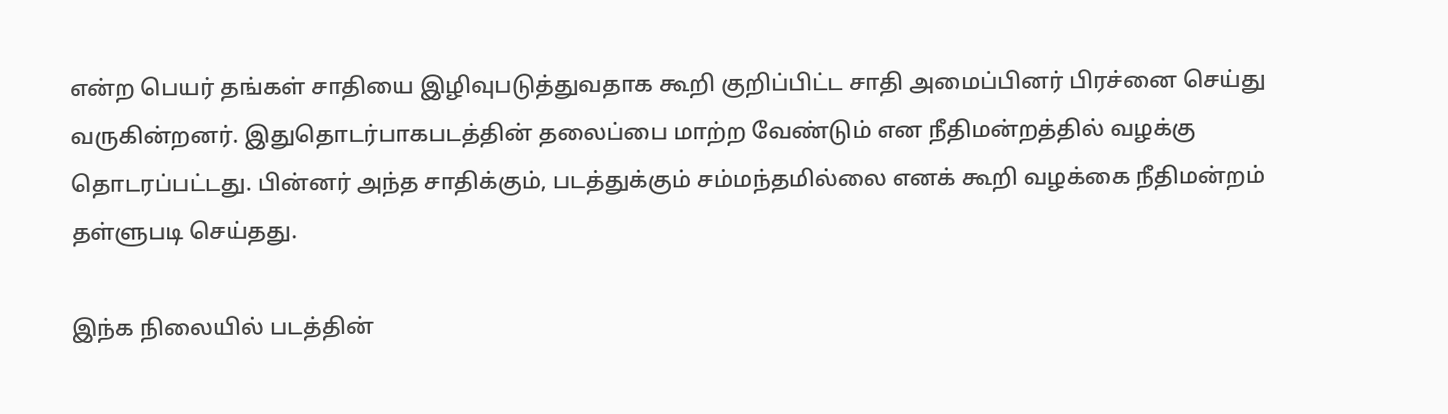என்ற பெயர் தங்கள் சாதியை இழிவுபடுத்துவதாக கூறி குறிப்பிட்ட சாதி அமைப்பினர் பிரச்னை செய்து வருகின்றனர். இதுதொடர்பாகபடத்தின் தலைப்பை மாற்ற வேண்டும் என நீதிமன்றத்தில் வழக்கு தொடரப்பட்டது. பின்னர் அந்த சாதிக்கும், படத்துக்கும் சம்மந்தமில்லை எனக் கூறி வழக்கை நீதிமன்றம் தள்ளுபடி செய்தது.

இந்க நிலையில் படத்தின்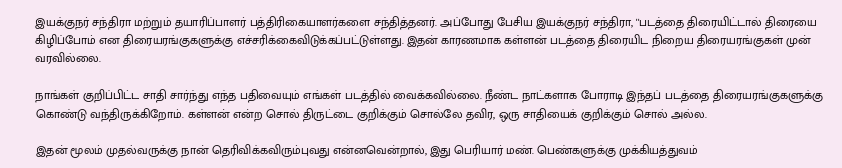இயக்குநர் சந்திரா மற்றும் தயாரிப்பாளர் பத்திரிகையாளர்களை சந்தித்தனர். அப்போது பேசிய இயக்குநர் சந்திரா, ''படத்தை திரையிட்டால் திரையை கிழிப்போம் என திரையரங்குகளுக்கு எச்சரிக்கைவிடுக்கப்பட்டுள்ளது. இதன் காரணமாக கள்ளன் படத்தை திரையிட நிறைய திரையரங்குகள் முன் வரவில்லை.

நாங்கள் குறிப்பிட்ட சாதி சார்ந்து எந்த பதிவையும் எங்கள் படத்தில் வைக்கவில்லை. நீண்ட நாட்களாக போராடி இந்தப் படத்தை திரையரங்குகளுக்கு கொண்டு வந்திருக்கிறோம். கள்ளன் என்ற சொல் திருட்டை குறிக்கும் சொல்லே தவிர, ஒரு சாதியைக் குறிக்கும் சொல் அல்ல.

இதன் மூலம் முதல்வருக்கு நான் தெரிவிக்கவிரும்புவது என்னவென்றால், இது பெரியார் மண். பெண்களுக்கு முக்கியத்துவம்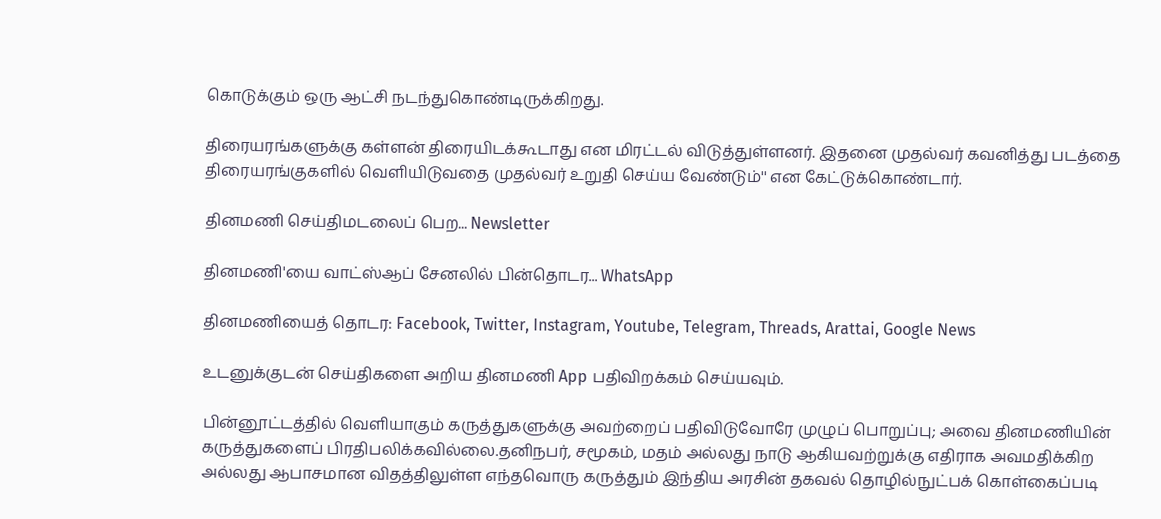கொடுக்கும் ஒரு ஆட்சி நடந்துகொண்டிருக்கிறது.

திரையரங்களுக்கு கள்ளன் திரையிடக்கூடாது என மிரட்டல் விடுத்துள்ளனர். இதனை முதல்வர் கவனித்து படத்தை திரையரங்குகளில் வெளியிடுவதை முதல்வர் உறுதி செய்ய வேண்டும்'' என கேட்டுக்கொண்டார்.

தினமணி செய்திமடலைப் பெற... Newsletter

தினமணி'யை வாட்ஸ்ஆப் சேனலில் பின்தொடர... WhatsApp

தினமணியைத் தொடர: Facebook, Twitter, Instagram, Youtube, Telegram, Threads, Arattai, Google News

உடனுக்குடன் செய்திகளை அறிய தினமணி App பதிவிறக்கம் செய்யவும்.

பின்னூட்டத்தில் வெளியாகும் கருத்துகளுக்கு அவற்றைப் பதிவிடுவோரே முழுப் பொறுப்பு; அவை தினமணியின் கருத்துகளைப் பிரதிபலிக்கவில்லை.தனிநபர், சமூகம், மதம் அல்லது நாடு ஆகியவற்றுக்கு எதிராக அவமதிக்கிற அல்லது ஆபாசமான விதத்திலுள்ள எந்தவொரு கருத்தும் இந்திய அரசின் தகவல் தொழில்நுட்பக் கொள்கைப்படி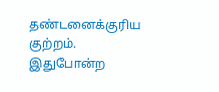தண்டனைக்குரிய குற்றம். இதுபோன்ற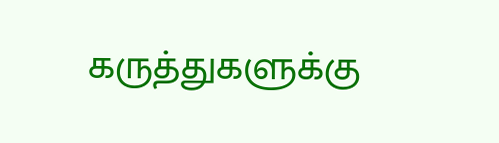கருத்துகளுக்கு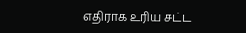எதிராக உரிய சட்ட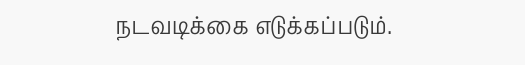நடவடிக்கை எடுக்கப்படும்.